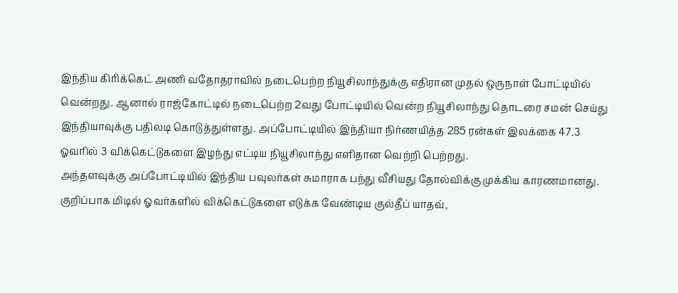இந்திய கிரிக்கெட் அணி வதோதராவில் நடைபெற்ற நியூசிலாந்துக்கு எதிரான முதல் ஒருநாள் போட்டியில் வென்றது. ஆனால் ராஜ்கோட்டில் நடைபெற்ற 2வது போட்டியில் வென்ற நியூசிலாந்து தொடரை சமன் செய்து இந்தியாவுக்கு பதிலடி கொடுத்துள்ளது. அப்போட்டியில் இந்தியா நிர்ணயித்த 285 ரன்கள் இலக்கை 47.3 ஓவரில் 3 விக்கெட்டுகளை இழந்து எட்டிய நியூசிலாந்து எளிதான வெற்றி பெற்றது.
அந்தளவுக்கு அப்போட்டியில் இந்திய பவுலர்கள் சுமாராக பந்து வீசியது தோல்விக்கு முக்கிய காரணமானது. குறிப்பாக மிடில் ஓவர்களில் விக்கெட்டுகளை எடுக்க வேண்டிய குல்தீப் யாதவ்,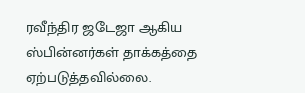ரவீந்திர ஜடேஜா ஆகிய ஸ்பின்னர்கள் தாக்கத்தை ஏற்படுத்தவில்லை.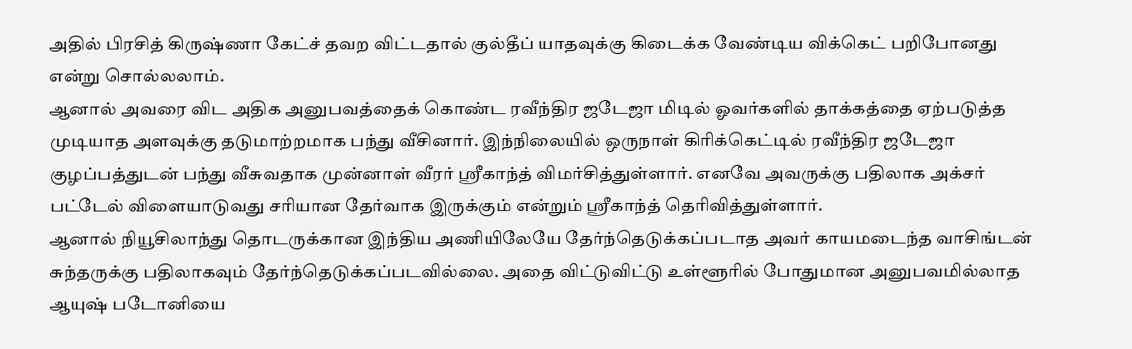அதில் பிரசித் கிருஷ்ணா கேட்ச் தவற விட்டதால் குல்தீப் யாதவுக்கு கிடைக்க வேண்டிய விக்கெட் பறிபோனது என்று சொல்லலாம்.
ஆனால் அவரை விட அதிக அனுபவத்தைக் கொண்ட ரவீந்திர ஜடேஜா மிடில் ஓவர்களில் தாக்கத்தை ஏற்படுத்த முடியாத அளவுக்கு தடுமாற்றமாக பந்து வீசினார். இந்நிலையில் ஒருநாள் கிரிக்கெட்டில் ரவீந்திர ஜடேஜா குழப்பத்துடன் பந்து வீசுவதாக முன்னாள் வீரர் ஸ்ரீகாந்த் விமர்சித்துள்ளார். எனவே அவருக்கு பதிலாக அக்சர் பட்டேல் விளையாடுவது சரியான தேர்வாக இருக்கும் என்றும் ஸ்ரீகாந்த் தெரிவித்துள்ளார்.
ஆனால் நியூசிலாந்து தொடருக்கான இந்திய அணியிலேயே தேர்ந்தெடுக்கப்படாத அவர் காயமடைந்த வாசிங்டன் சுந்தருக்கு பதிலாகவும் தேர்ந்தெடுக்கப்படவில்லை. அதை விட்டுவிட்டு உள்ளூரில் போதுமான அனுபவமில்லாத ஆயுஷ் படோனியை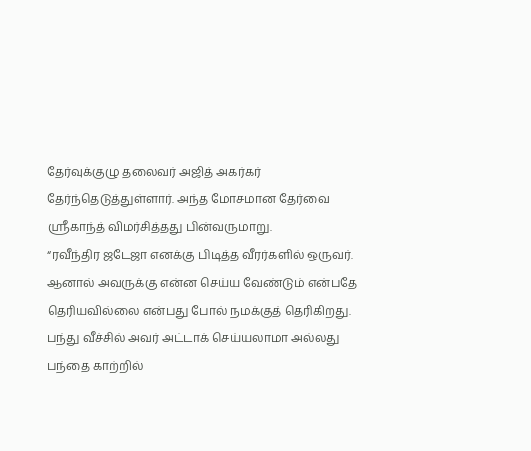தேர்வுக்குழு தலைவர் அஜித் அகர்கர் தேர்ந்தெடுத்துள்ளார். அந்த மோசமான தேர்வை ஸ்ரீகாந்த் விமர்சித்தது பின்வருமாறு.
“ரவீந்திர ஜடேஜா எனக்கு பிடித்த வீரர்களில் ஒருவர். ஆனால் அவருக்கு என்ன செய்ய வேண்டும் என்பதே தெரியவில்லை என்பது போல் நமக்குத் தெரிகிறது. பந்து வீச்சில் அவர் அட்டாக் செய்யலாமா அல்லது பந்தை காற்றில்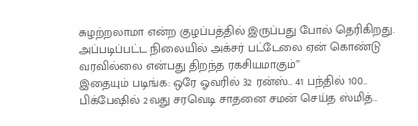சுழற்றலாமா என்ற குழப்பத்தில் இருப்பது போல் தெரிகிறது. அப்படிப்பட்ட நிலையில் அக்சர் பட்டேலை ஏன் கொண்டு வரவில்லை என்பது திறந்த ரகசியமாகும்”
இதையும் படிங்க: ஒரே ஓவரில் 32 ரன்ஸ்.. 41 பந்தில் 100.. பிக்பேஷில் 2வது சரவெடி சாதனை சமன் செய்த ஸ்மித்..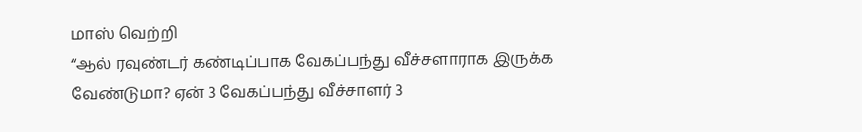மாஸ் வெற்றி
“ஆல் ரவுண்டர் கண்டிப்பாக வேகப்பந்து வீச்சளாராக இருக்க வேண்டுமா? ஏன் 3 வேகப்பந்து வீச்சாளர் 3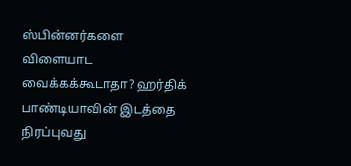ஸ்பின்னர்களை விளையாட வைக்கக்கூடாதா? ஹர்திக் பாண்டியாவின் இடத்தை நிரப்புவது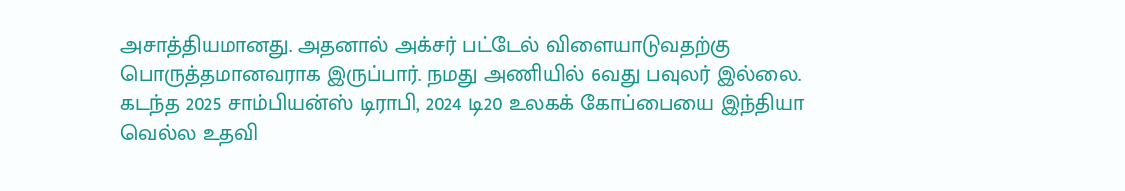அசாத்தியமானது. அதனால் அக்சர் பட்டேல் விளையாடுவதற்கு பொருத்தமானவராக இருப்பார். நமது அணியில் 6வது பவுலர் இல்லை. கடந்த 2025 சாம்பியன்ஸ் டிராபி, 2024 டி20 உலகக் கோப்பையை இந்தியா வெல்ல உதவி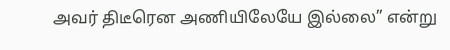அவர் திடீரென அணியிலேயே இல்லை” என்று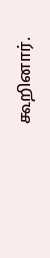கூறினார்.